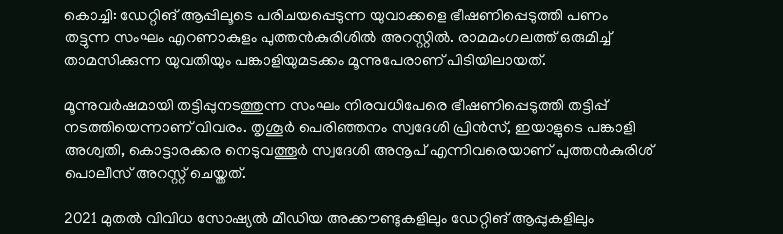കൊച്ചി: ഡേറ്റിങ് ആപ്പിലൂടെ പരിചയപ്പെടുന്ന യുവാക്കളെ ഭീഷണിപ്പെടുത്തി പണം തട്ടുന്ന സംഘം എറണാകുളം പുത്തന്‍കുരിശില്‍ അറസ്റ്റില്‍. രാമമംഗലത്ത് ഒരുമിച്ച് താമസിക്കുന്ന യുവതിയും പങ്കാളിയുമടക്കം മൂന്നുപേരാണ് പിടിയിലായത്.

മൂന്നുവര്‍ഷമായി തട്ടിപ്പുനടത്തുന്ന സംഘം നിരവധിപേരെ ഭീഷണിപ്പെടുത്തി തട്ടിപ്പ് നടത്തിയെന്നാണ് വിവരം. തൃശൂര്‍ പെരിഞ്ഞനം സ്വദേശി പ്രിൻസ്, ഇയാളുടെ പങ്കാളി അശ്വതി, കൊട്ടാരക്കര നെടുവത്തൂർ സ്വദേശി അനൂപ് എന്നിവരെയാണ് പുത്തൻകുരിശ് പൊലീസ് അറസ്റ്റ് ചെയ്തത്.

2021 മുതല്‍ വിവിധ സോഷ്യൽ മീഡിയ അക്കൗണ്ടുകളിലും ഡേറ്റിങ് ആപ്പുകളിലും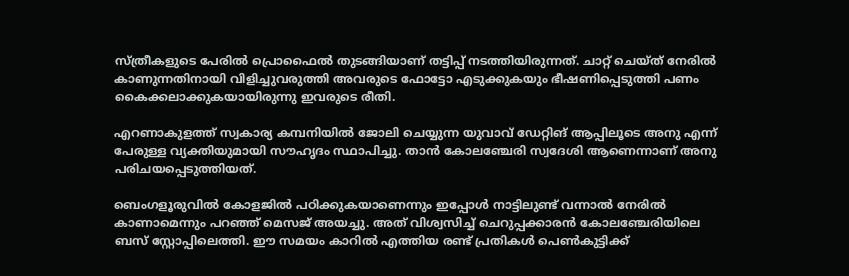സ്ത്രീകളുടെ പേരിൽ പ്രൊഫൈൽ തുടങ്ങിയാണ് തട്ടിപ്പ് നടത്തിയിരുന്നത്. ചാറ്റ് ചെയ്ത് നേരിൽ കാണുന്നതിനായി വിളിച്ചുവരുത്തി അവരുടെ ഫോട്ടോ എടുക്കുകയും ഭീഷണിപ്പെടുത്തി പണം കൈക്കലാക്കുകയായിരുന്നു ഇവരുടെ രീതി.

എറണാകുളത്ത് സ്വകാര്യ കമ്പനിയിൽ ജോലി ചെയ്യുന്ന യുവാവ് ഡേറ്റിങ് ആപ്പിലൂടെ അനു എന്ന് പേരുള്ള വ്യക്തിയുമായി സൗഹൃദം സ്ഥാപിച്ചു. താൻ കോലഞ്ചേരി സ്വദേശി ആണെന്നാണ് അനു പരിചയപ്പെടുത്തിയത്.

ബെംഗളൂരുവില്‍ കോളജിൽ പഠിക്കുകയാണെന്നും ഇപ്പോൾ നാട്ടിലുണ്ട് വന്നാൽ നേരിൽ കാണാമെന്നും പറഞ്ഞ് മെസജ് അയച്ചു. അത് വിശ്വസിച്ച് ചെറുപ്പക്കാരൻ കോലഞ്ചേരിയിലെ ബസ് സ്റ്റോപ്പിലെത്തി. ഈ സമയം കാറിൽ എത്തിയ രണ്ട് പ്രതികൾ പെണ്‍കുട്ടിക്ക്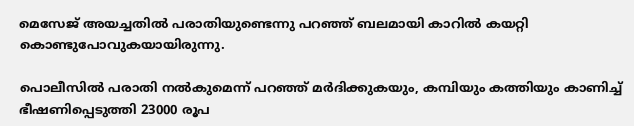മെസേജ് അയച്ചതില്‍ പരാതിയുണ്ടെന്നു പറഞ്ഞ് ബലമായി കാറില്‍ കയറ്റി കൊണ്ടുപോവുകയായിരുന്നു.

പൊലീസില്‍ പരാതി നല്‍കുമെന്ന് പറഞ്ഞ് മര്‍ദിക്കുകയും, കമ്പിയും കത്തിയും കാണിച്ച് ഭീഷണിപ്പെടുത്തി 23000 രൂപ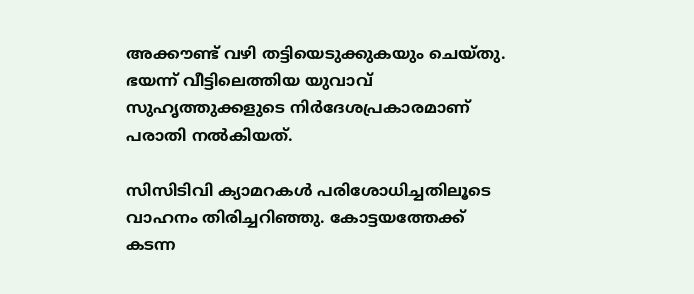അക്കൗണ്ട് വഴി തട്ടിയെടുക്കുകയും ചെയ്തു. ഭയന്ന് വീട്ടിലെത്തിയ യുവാവ് സുഹൃത്തുക്കളുടെ നിര്‍ദേശപ്രകാരമാണ് പരാതി നല്‍കിയത്.

സിസിടിവി ക്യാമറകള്‍ പരിശോധിച്ചതിലൂടെ വാഹനം തിരിച്ചറിഞ്ഞു. കോട്ടയത്തേക്ക് കടന്ന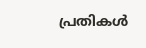പ്രതികള്‍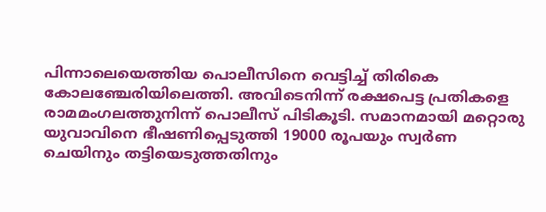പിന്നാലെയെത്തിയ പൊലീസിനെ വെട്ടിച്ച് തിരികെ കോലഞ്ചേരിയിലെത്തി. അവിടെനിന്ന് രക്ഷപെട്ട പ്രതികളെ രാമമംഗലത്തുനിന്ന് പൊലീസ് പിടികൂടി. സമാനമായി മറ്റൊരു യുവാവിനെ ഭീഷണിപ്പെടുത്തി 19000 രൂപയും സ്വര്‍ണ ചെയിനും തട്ടിയെടുത്തതിനും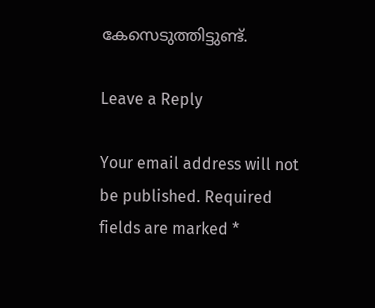കേസെടുത്തിട്ടുണ്ട്.

Leave a Reply

Your email address will not be published. Required fields are marked *